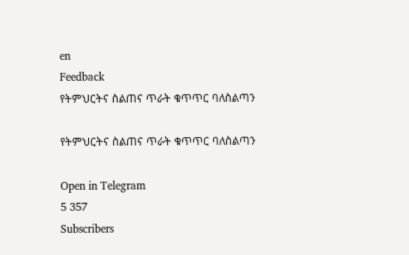en
Feedback
የትምህርትና ስልጠና ጥራት ቁጥጥር ባለስልጣን

የትምህርትና ስልጠና ጥራት ቁጥጥር ባለስልጣን

Open in Telegram
5 357
Subscribers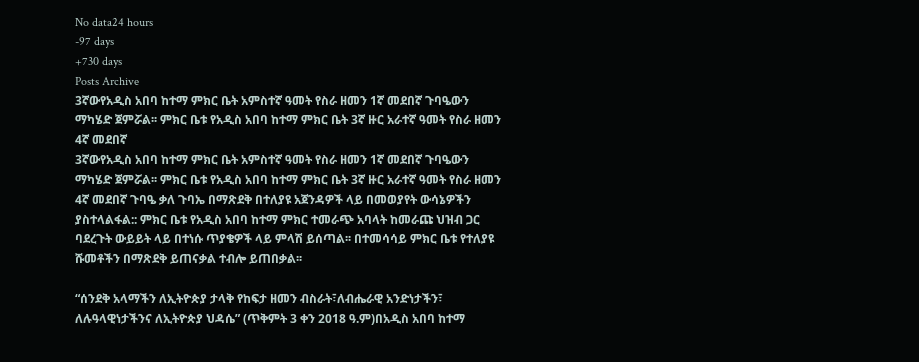No data24 hours
-97 days
+730 days
Posts Archive
3ኛውየአዲስ አበባ ከተማ ምክር ቤት አምስተኛ ዓመት የስራ ዘመን 1ኛ መደበኛ ጉባዔውን ማካሄድ ጀምሯል፡፡ ምክር ቤቱ የአዲስ አበባ ከተማ ምክር ቤት 3ኛ ዙር አራተኛ ዓመት የስራ ዘመን 4ኛ መደበኛ
3ኛውየአዲስ አበባ ከተማ ምክር ቤት አምስተኛ ዓመት የስራ ዘመን 1ኛ መደበኛ ጉባዔውን ማካሄድ ጀምሯል፡፡ ምክር ቤቱ የአዲስ አበባ ከተማ ምክር ቤት 3ኛ ዙር አራተኛ ዓመት የስራ ዘመን 4ኛ መደበኛ ጉባዔ ቃለ ጉባኤ በማጽደቅ በተለያዩ አጀንዳዎች ላይ በመወያየት ውሳኔዎችን ያስተላልፋል:: ምክር ቤቱ የአዲስ አበባ ከተማ ምክር ተመራጭ አባላት ከመራጩ ህዝብ ጋር ባደረጉት ውይይት ላይ በተነሱ ጥያቄዎች ላይ ምላሽ ይሰጣል፡፡ በተመሳሳይ ምክር ቤቱ የተለያዩ ሹመቶችን በማጽደቅ ይጠናቃል ተብሎ ይጠበቃል፡፡

“ሰንደቅ አላማችን ለኢትዮጵያ ታላቅ የከፍታ ዘመን ብስራት፣ለብሔራዊ አንድነታችን፣ ለሉዓላዊነታችንና ለኢትዮጵያ ህዳሴ” (ጥቅምት 3 ቀን 2018 ዓ.ም)በአዲስ አበባ ከተማ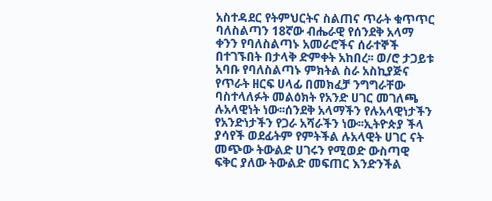አስተዳደር የትምህርትና ስልጠና ጥራት ቁጥጥር ባለስልጣን 18ኛው ብሔራዊ የሰንደቅ አላማ ቀንን የባለስልጣኑ አመራሮችና ሰራተኞች በተገኙበት በታላቅ ድምቀት አከበረ፡፡ ወ/ሮ ታጋይቱ አባቡ የባለስልጣኑ ምክትል ስራ አስኪያጅና የጥራት ዘርፍ ሀላፊ በመክፈቻ ንግግራቸው ባስተላለፉት መልዕክት የአንድ ሀገር መገለጫ ሉአላዊነት ነው፡፡ሰንደቅ አላማችን የሉአላዊነታችን የአንድነታችን የጋራ አሻራችን ነው፡፡ኢትዮጵያ ችላ ያሳየች ወደፊትም የምትችል ሉአላዊት ሀገር ናት መጭው ትውልድ ሀገሩን የሚወድ ውስጣዊ ፍቅር ያለው ትውልድ መፍጠር እንድንችል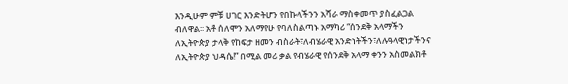እንዲሁም ምቹ ሀገር እንድትሆን የበኩላችንን አሻራ ማስቀመጥ ያስፈልጋል ብለዋል፡፡ አቶ ሰለሞን አለማየሁ የባለስልጣኑ አማካሪ “ሰንደቅ አላማችን ለኢትዮጵያ ታላቅ የከፍታ ዘመን ብስራት፣ለብሄራዊ አንድነትችን፣ለሉዓላዊነታችንና ለኢትዮጵያ ህዳሴ!” በሚል መሪ ቃል የብሄራዊ የሰንደቅ አላማ ቀንን አስመልክቶ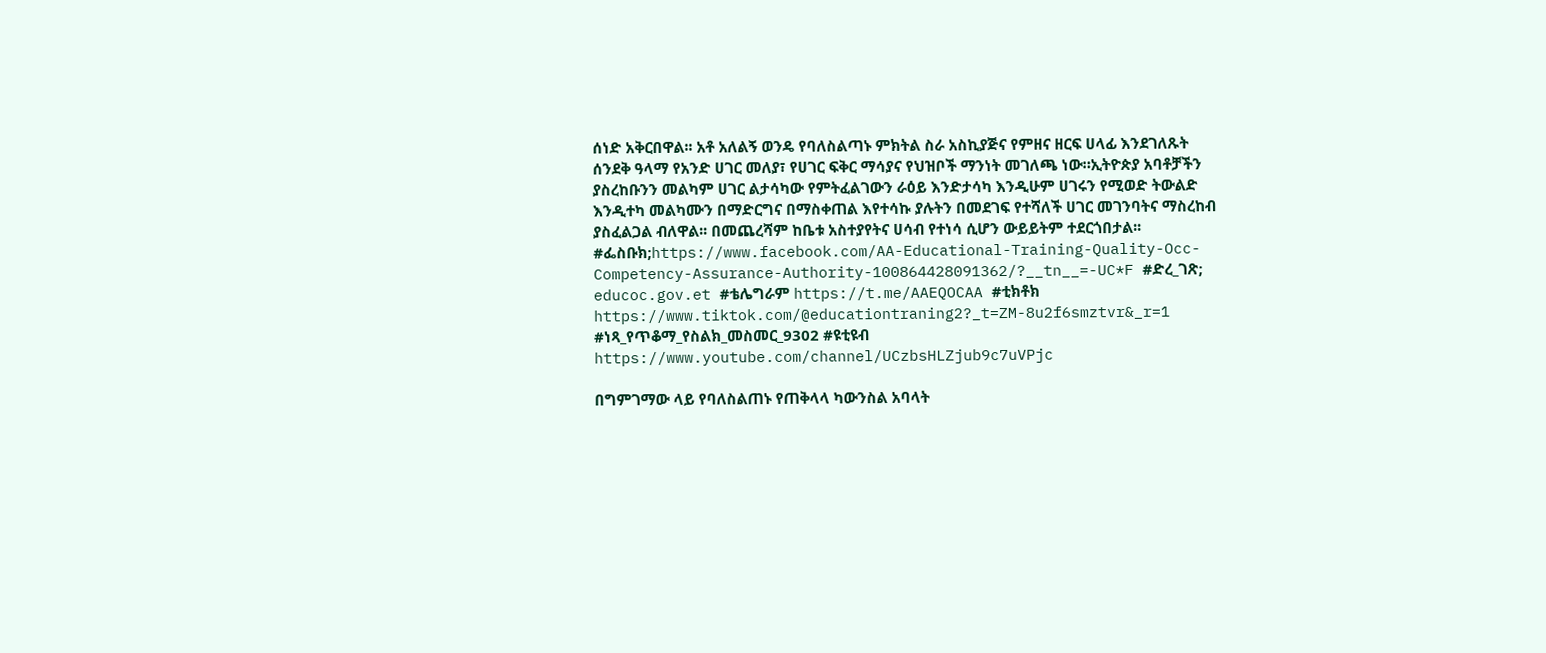ሰነድ አቅርበዋል፡፡ አቶ አለልኝ ወንዴ የባለስልጣኑ ምክትል ስራ አስኪያጅና የምዘና ዘርፍ ሀላፊ እንደገለጹት ሰንደቅ ዓላማ የአንድ ሀገር መለያ፣ የሀገር ፍቅር ማሳያና የህዝቦች ማንነት መገለጫ ነው።ኢትዮጵያ አባቶቻችን ያስረከቡንን መልካም ሀገር ልታሳካው የምትፈልገውን ራዕይ እንድታሳካ እንዲሁም ሀገሩን የሚወድ ትውልድ እንዲተካ መልካሙን በማድርግና በማስቀጠል እየተሳኩ ያሉትን በመደገፍ የተሻለች ሀገር መገንባትና ማስረከብ ያስፈልጋል ብለዋል፡፡ በመጨረሻም ከቤቱ አስተያየትና ሀሳብ የተነሳ ሲሆን ውይይትም ተደርጎበታል፡፡ #ፌስቡክ;https://www.facebook.com/AA-Educational-Training-Quality-Occ-Competency-Assurance-Authority-100864428091362/?__tn__=-UC*F #ድረ_ገጽ; educoc.gov.et #ቴሌግራም https://t.me/AAEQOCAA #ቲክቶክ https://www.tiktok.com/@educationtraning2?_t=ZM-8u2f6smztvr&_r=1 #ነጻ_የጥቆማ_የስልክ_መስመር_9302 #ዩቲዩብ https://www.youtube.com/channel/UCzbsHLZjub9c7uVPjc

በግምገማው ላይ የባለስልጠኑ የጠቅላላ ካውንስል አባላት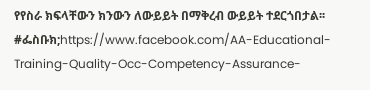የየስራ ክፍላቸውን ክንውን ለውይይት በማቅረብ ውይይት ተደርጎበታል፡፡ #ፌስቡክ;https://www.facebook.com/AA-Educational-Training-Quality-Occ-Competency-Assurance-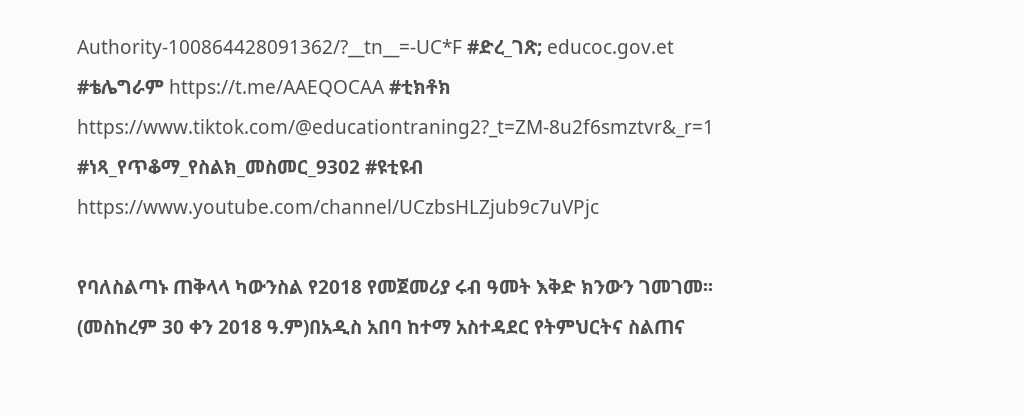Authority-100864428091362/?__tn__=-UC*F #ድረ_ገጽ; educoc.gov.et #ቴሌግራም https://t.me/AAEQOCAA #ቲክቶክ https://www.tiktok.com/@educationtraning2?_t=ZM-8u2f6smztvr&_r=1 #ነጻ_የጥቆማ_የስልክ_መስመር_9302 #ዩቲዩብ https://www.youtube.com/channel/UCzbsHLZjub9c7uVPjc

የባለስልጣኑ ጠቅላላ ካውንስል የ2018 የመጀመሪያ ሩብ ዓመት እቅድ ክንውን ገመገመ፡፡ (መስከረም 30 ቀን 2018 ዓ.ም)በአዲስ አበባ ከተማ አስተዳደር የትምህርትና ስልጠና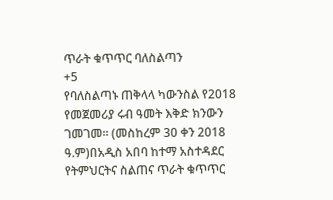ጥራት ቁጥጥር ባለስልጣን
+5
የባለስልጣኑ ጠቅላላ ካውንስል የ2018 የመጀመሪያ ሩብ ዓመት እቅድ ክንውን ገመገመ፡፡ (መስከረም 30 ቀን 2018 ዓ.ም)በአዲስ አበባ ከተማ አስተዳደር የትምህርትና ስልጠና ጥራት ቁጥጥር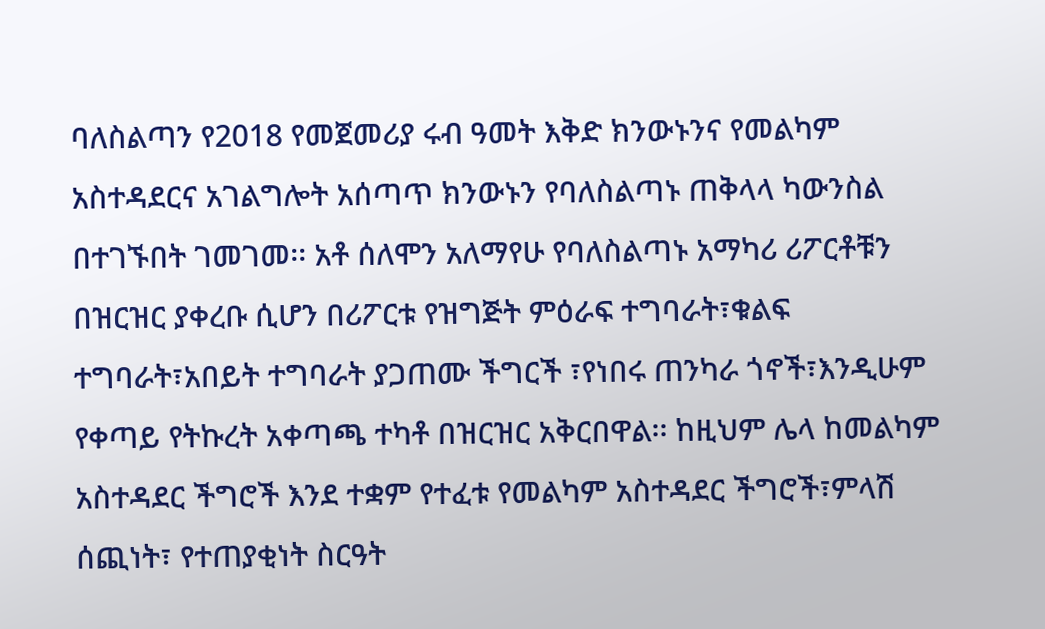ባለስልጣን የ2018 የመጀመሪያ ሩብ ዓመት እቅድ ክንውኑንና የመልካም አስተዳደርና አገልግሎት አሰጣጥ ክንውኑን የባለስልጣኑ ጠቅላላ ካውንስል በተገኙበት ገመገመ፡፡ አቶ ሰለሞን አለማየሁ የባለስልጣኑ አማካሪ ሪፖርቶቹን በዝርዝር ያቀረቡ ሲሆን በሪፖርቱ የዝግጅት ምዕራፍ ተግባራት፣ቁልፍ ተግባራት፣አበይት ተግባራት ያጋጠሙ ችግርች ፣የነበሩ ጠንካራ ጎኖች፣እንዲሁም የቀጣይ የትኩረት አቀጣጫ ተካቶ በዝርዝር አቅርበዋል፡፡ ከዚህም ሌላ ከመልካም አስተዳደር ችግሮች እንደ ተቋም የተፈቱ የመልካም አስተዳደር ችግሮች፣ምላሽ ሰጪነት፣ የተጠያቂነት ስርዓት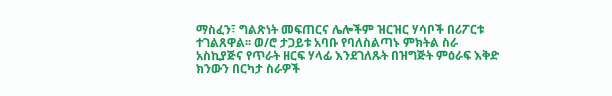ማስፈን፣ ግልጽነት መፍጠርና ሌሎችም ዝርዝር ሃሳቦች በሪፖርቱ ተገልጸዋል፡፡ ወ/ሮ ታጋይቱ አባቡ የባለስልጣኑ ምክትል ስራ አስኪያጅና የጥራት ዘርፍ ሃላፊ እንደገለጹት በዝግጅት ምዕራፍ እቅድ ክንውን በርካታ ስራዎች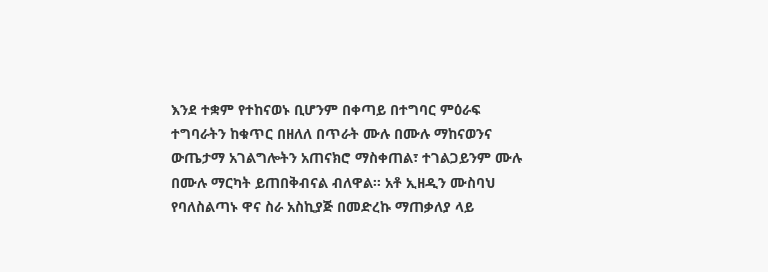እንደ ተቋም የተከናወኑ ቢሆንም በቀጣይ በተግባር ምዕራፍ ተግባራትን ከቁጥር በዘለለ በጥራት ሙሉ በሙሉ ማከናወንና ውጤታማ አገልግሎትን አጠናክሮ ማስቀጠል፣ ተገልጋይንም ሙሉ በሙሉ ማርካት ይጠበቅብናል ብለዋል፡፡ አቶ ኢዘዲን ሙስባህ የባለስልጣኑ ዋና ስራ አስኪያጅ በመድረኩ ማጠቃለያ ላይ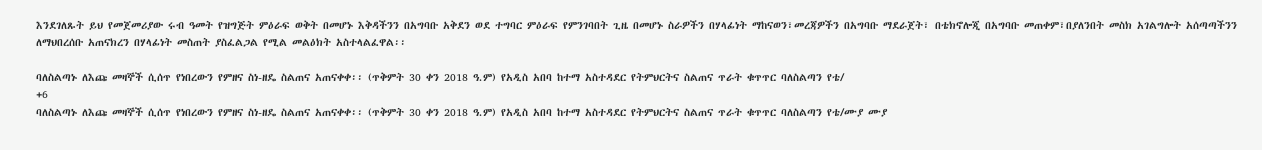እንደገለጹት ይህ የመጀመሪያው ሩብ ዓመት የዝግጅት ምዕራፍ ወቅት በመሆኑ እቅዳችንን በአግባቡ አቅደን ወደ ተግባር ምዕራፍ የምንገባበት ጊዜ በመሆኑ ስራዎችን በሃላፊነት ማከናወን፣መረጃዎችን በአግባቡ ማደራጀት፣ በቴክኖሎጂ በአግባቡ መጠቀም፣በያለንበት መስክ አገልግሎት አሰጣጣችንን ለማህበረሰቡ አጠናክረን በሃላፊነት መስጠት ያስፈልጋል የሚል መልዕክት አስተላልፈዋል፡፡

ባለስልጣኑ ለእጩ መዛኞች ሲሰጥ የነበረውን የምዘና ስነ-ዘዴ ስልጠና አጠናቀቀ፡፡ (ጥቅምት 30 ቀን 2018 ዓ.ም) የአዲስ አበባ ከተማ አስተዳደር የትምህርትና ስልጠና ጥራት ቁጥጥር ባለስልጣን የቴ/
+6
ባለስልጣኑ ለእጩ መዛኞች ሲሰጥ የነበረውን የምዘና ስነ-ዘዴ ስልጠና አጠናቀቀ፡፡ (ጥቅምት 30 ቀን 2018 ዓ.ም) የአዲስ አበባ ከተማ አስተዳደር የትምህርትና ስልጠና ጥራት ቁጥጥር ባለስልጣን የቴ/ሙያ ሙያ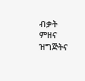ብቃት ምዘና ዝግጅትና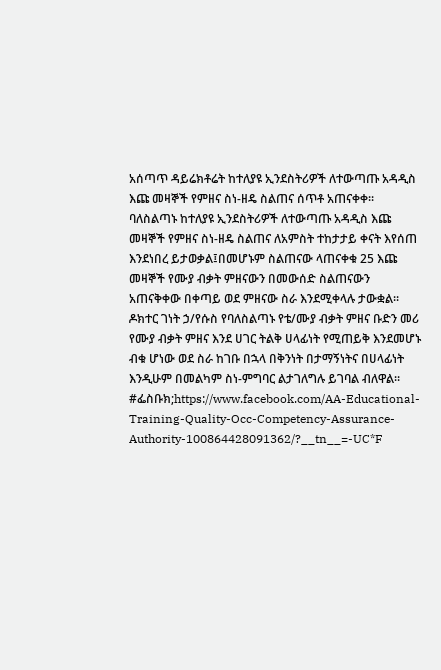አሰጣጥ ዳይሬክቶሬት ከተለያዩ ኢንደስትሪዎች ለተውጣጡ አዳዲስ እጩ መዛኞች የምዘና ስነ-ዘዴ ስልጠና ሰጥቶ አጠናቀቀ፡፡ ባለስልጣኑ ከተለያዩ ኢንደስትሪዎች ለተውጣጡ አዳዲስ እጩ መዛኞች የምዘና ስነ-ዘዴ ስልጠና ለአምስት ተከታታይ ቀናት እየሰጠ እንደነበረ ይታወቃል፤በመሆኑም ስልጠናው ላጠናቀቁ 25 እጩ መዛኞች የሙያ ብቃት ምዘናውን በመውሰድ ስልጠናውን አጠናቅቀው በቀጣይ ወደ ምዘናው ስራ እንደሚቀላሉ ታውቋል፡፡ ዶክተር ገነት ኃ/የሱስ የባለስልጣኑ የቴ/ሙያ ብቃት ምዘና ቡድን መሪ የሙያ ብቃት ምዘና እንደ ሀገር ትልቅ ሀላፊነት የሚጠይቅ እንደመሆኑ ብቁ ሆነው ወደ ስራ ከገቡ በኋላ በቅንነት በታማኝነትና በሀላፊነት እንዲሁም በመልካም ስነ-ምግባር ልታገለግሉ ይገባል ብለዋል፡፡ #ፌስቡክ;https://www.facebook.com/AA-Educational-Training-Quality-Occ-Competency-Assurance-Authority-100864428091362/?__tn__=-UC*F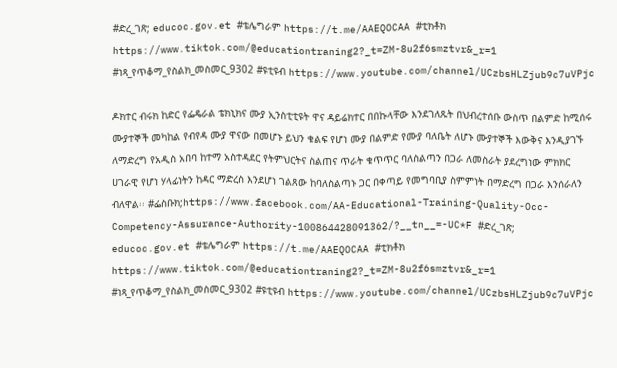#ድረ_ገጽ; educoc.gov.et #ቴሌግራም https://t.me/AAEQOCAA #ቲክቶክ https://www.tiktok.com/@educationtraning2?_t=ZM-8u2f6smztvr&_r=1 #ነጻ_የጥቆማ_የስልክ_መስመር_9302 #ዩቲዩብ https://www.youtube.com/channel/UCzbsHLZjub9c7uVPjc

ዶክተር ብሩክ ከድር የፌዴራል ቴክኒክና ሙያ ኢንስቲቲዩት ዋና ዳይሬክተር በበኩላቸው እንደገለጹት በህብረተሰቡ ውስጥ በልምድ ከሚሰሩ ሙያተኞች መካከል የብየዳ ሙያ ዋናው በመሆኑ ይህን ቁልፍ የሆነ ሙያ በልምድ የሙያ ባለቤት ለሆኑ ሙያተኞች እውቅና እንዲያገኙ ለማድረግ የአዲስ አበባ ከተማ አስተዳደር የትምህርትና ስልጠና ጥራት ቁጥጥር ባለስልጣን በጋራ ለመስራት ያደረግነው ምክክር ሀገራዊ የሆነ ሃላፊነትን ከዳር ማድረስ እንደሆነ ገልጸው ከባለስልጣኑ ጋር በቀጣይ የመግባቢያ ስምምነት በማድረግ በጋራ እንሰራለን ብለዋል፡፡ #ፌስቡክ;https://www.facebook.com/AA-Educational-Training-Quality-Occ-Competency-Assurance-Authority-100864428091362/?__tn__=-UC*F #ድረ_ገጽ; educoc.gov.et #ቴሌግራም https://t.me/AAEQOCAA #ቲክቶክ https://www.tiktok.com/@educationtraning2?_t=ZM-8u2f6smztvr&_r=1 #ነጻ_የጥቆማ_የስልክ_መስመር_9302 #ዩቲዩብ https://www.youtube.com/channel/UCzbsHLZjub9c7uVPjc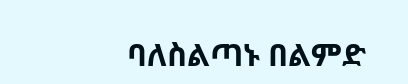ባለስልጣኑ በልምድ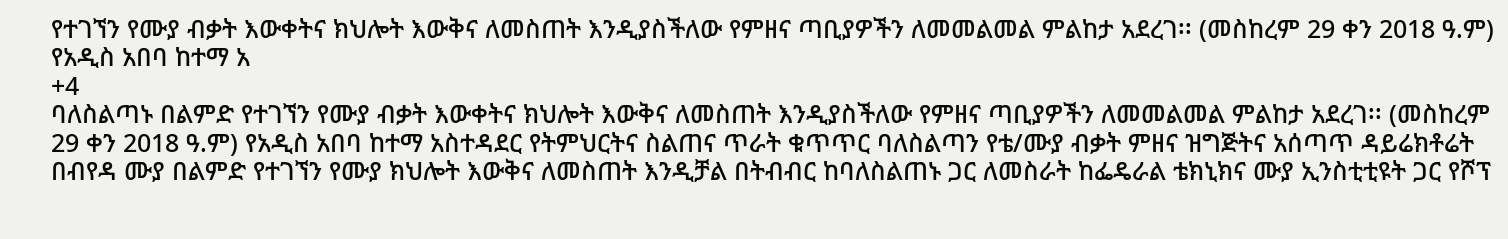የተገኘን የሙያ ብቃት እውቀትና ክህሎት እውቅና ለመስጠት እንዲያስችለው የምዘና ጣቢያዎችን ለመመልመል ምልከታ አደረገ፡፡ (መስከረም 29 ቀን 2018 ዓ.ም) የአዲስ አበባ ከተማ አ
+4
ባለስልጣኑ በልምድ የተገኘን የሙያ ብቃት እውቀትና ክህሎት እውቅና ለመስጠት እንዲያስችለው የምዘና ጣቢያዎችን ለመመልመል ምልከታ አደረገ፡፡ (መስከረም 29 ቀን 2018 ዓ.ም) የአዲስ አበባ ከተማ አስተዳደር የትምህርትና ስልጠና ጥራት ቁጥጥር ባለስልጣን የቴ/ሙያ ብቃት ምዘና ዝግጅትና አሰጣጥ ዳይሬክቶሬት በብየዳ ሙያ በልምድ የተገኘን የሙያ ክህሎት እውቅና ለመስጠት እንዲቻል በትብብር ከባለስልጠኑ ጋር ለመስራት ከፌዴራል ቴክኒክና ሙያ ኢንስቲቲዩት ጋር የሾፕ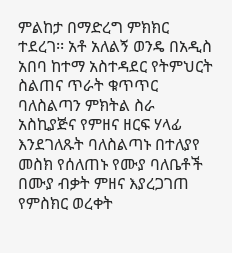ምልከታ በማድረግ ምክክር ተደረገ፡፡ አቶ አለልኝ ወንዴ በአዲስ አበባ ከተማ አስተዳደር የትምህርት ስልጠና ጥራት ቁጥጥር ባለስልጣን ምክትል ስራ አስኪያጅና የምዘና ዘርፍ ሃላፊ እንደገለጹት ባለስልጣኑ በተለያየ መስክ የሰለጠኑ የሙያ ባለቤቶች በሙያ ብቃት ምዘና እያረጋገጠ የምስክር ወረቀት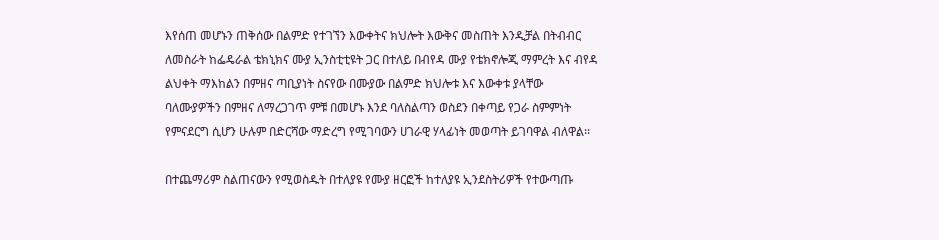እየሰጠ መሆኑን ጠቅሰው በልምድ የተገኘን እውቀትና ክህሎት እውቅና መስጠት እንዲቻል በትብብር ለመስራት ከፌዴራል ቴክኒክና ሙያ ኢንስቲቲዩት ጋር በተለይ በብየዳ ሙያ የቴክኖሎጂ ማምረት እና ብየዳ ልህቀት ማእከልን በምዘና ጣቢያነት ስናየው በሙያው በልምድ ክህሎቱ እና እውቀቱ ያላቸው ባለሙያዎችን በምዘና ለማረጋገጥ ምቹ በመሆኑ እንደ ባለስልጣን ወስደን በቀጣይ የጋራ ስምምነት የምናደርግ ሲሆን ሁሉም በድርሻው ማድረግ የሚገባውን ሀገራዊ ሃላፊነት መወጣት ይገባዋል ብለዋል፡፡

በተጨማሪም ስልጠናውን የሚወስዱት በተለያዩ የሙያ ዘርፎች ከተለያዩ ኢንደስትሪዎች የተውጣጡ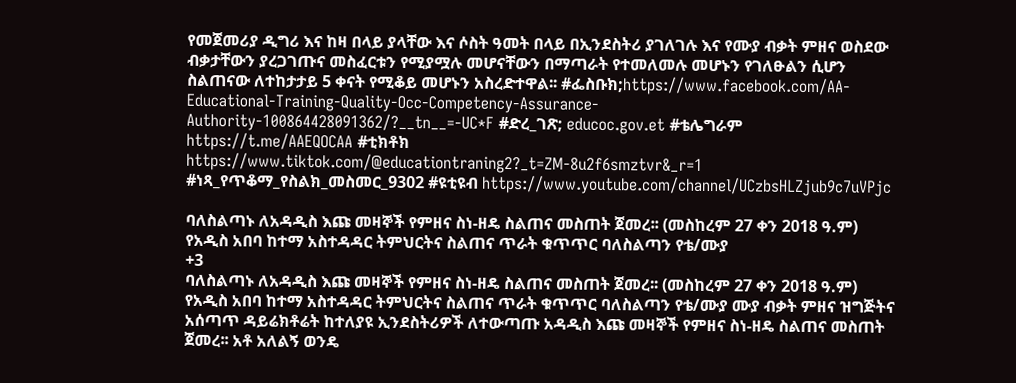የመጀመሪያ ዲግሪ እና ከዛ በላይ ያላቸው እና ሶስት ዓመት በላይ በኢንደስትሪ ያገለገሉ እና የሙያ ብቃት ምዘና ወስደው ብቃታቸውን ያረጋገጡና መስፈርቱን የሚያሟሉ መሆናቸውን በማጣራት የተመለመሉ መሆኑን የገለፁልን ሲሆን ስልጠናው ለተከታታይ 5 ቀናት የሚቆይ መሆኑን አስረድተዋል፡፡ #ፌስቡክ;https://www.facebook.com/AA-Educational-Training-Quality-Occ-Competency-Assurance-Authority-100864428091362/?__tn__=-UC*F #ድረ_ገጽ; educoc.gov.et #ቴሌግራም https://t.me/AAEQOCAA #ቲክቶክ https://www.tiktok.com/@educationtraning2?_t=ZM-8u2f6smztvr&_r=1 #ነጻ_የጥቆማ_የስልክ_መስመር_9302 #ዩቲዩብ https://www.youtube.com/channel/UCzbsHLZjub9c7uVPjc

ባለስልጣኑ ለአዳዲስ እጩ መዛኞች የምዘና ስነ-ዘዴ ስልጠና መስጠት ጀመረ፡፡ (መስከረም 27 ቀን 2018 ዓ.ም) የአዲስ አበባ ከተማ አስተዳዳር ትምህርትና ስልጠና ጥራት ቁጥጥር ባለስልጣን የቴ/ሙያ
+3
ባለስልጣኑ ለአዳዲስ እጩ መዛኞች የምዘና ስነ-ዘዴ ስልጠና መስጠት ጀመረ፡፡ (መስከረም 27 ቀን 2018 ዓ.ም) የአዲስ አበባ ከተማ አስተዳዳር ትምህርትና ስልጠና ጥራት ቁጥጥር ባለስልጣን የቴ/ሙያ ሙያ ብቃት ምዘና ዝግጅትና አሰጣጥ ዳይሬክቶሬት ከተለያዩ ኢንደስትሪዎች ለተውጣጡ አዳዲስ እጩ መዛኞች የምዘና ስነ-ዘዴ ስልጠና መስጠት ጀመረ፡፡ አቶ አለልኝ ወንዴ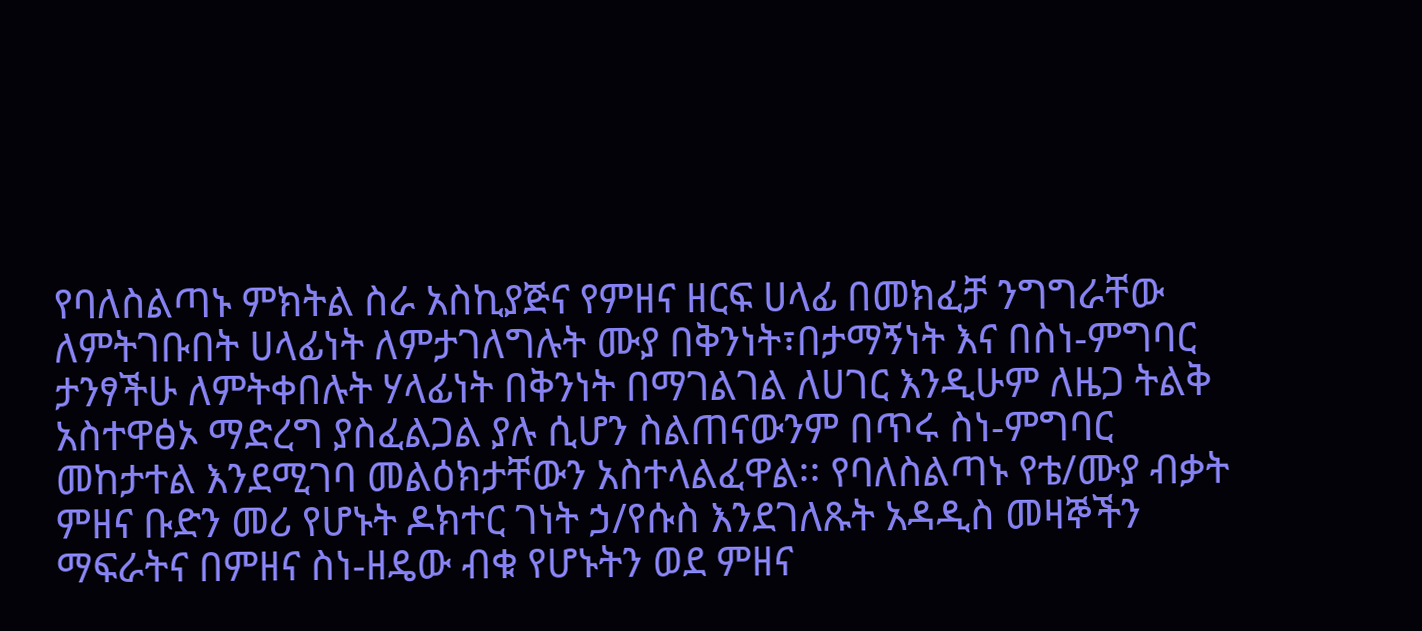የባለስልጣኑ ምክትል ስራ አስኪያጅና የምዘና ዘርፍ ሀላፊ በመክፈቻ ንግግራቸው ለምትገቡበት ሀላፊነት ለምታገለግሉት ሙያ በቅንነት፣በታማኝነት እና በስነ-ምግባር ታንፃችሁ ለምትቀበሉት ሃላፊነት በቅንነት በማገልገል ለሀገር እንዲሁም ለዜጋ ትልቅ አስተዋፅኦ ማድረግ ያስፈልጋል ያሉ ሲሆን ስልጠናውንም በጥሩ ስነ-ምግባር መከታተል እንደሚገባ መልዕክታቸውን አስተላልፈዋል፡፡ የባለስልጣኑ የቴ/ሙያ ብቃት ምዘና ቡድን መሪ የሆኑት ዶክተር ገነት ኃ/የሱስ እንደገለጹት አዳዲስ መዛኞችን ማፍራትና በምዘና ስነ-ዘዴው ብቁ የሆኑትን ወደ ምዘና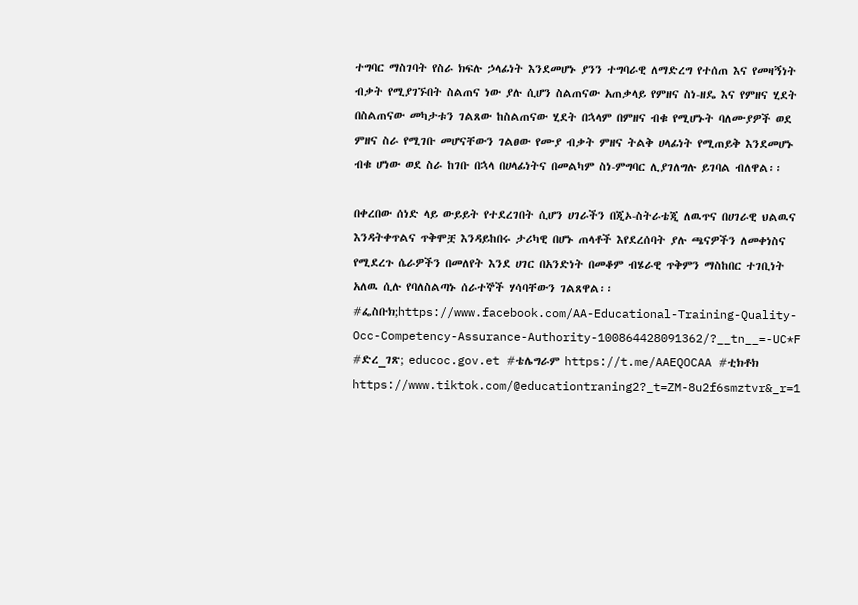ተግባር ማስገባት የስራ ክፍሉ ኃላፊነት እንደመሆኑ ያንን ተግባራዊ ለማድረግ የተሰጠ እና የመዛኝነት ብቃት የሚያገኙበት ስልጠና ነው ያሉ ሲሆን ስልጠናው አጠቃላይ የምዘና ስነ-ዘዴ እና የምዘና ሂደት በስልጠናው መካታቱን ገልጸው ከስልጠናው ሂደት በኋላም በምዘና ብቁ የሚሆኑት ባለሙያዎች ወደ ምዘና ስራ የሚገቡ መሆናቸውን ገልፀው የሙያ ብቃት ምዘና ትልቅ ሀላፊነት የሚጠይቅ እንደመሆኑ ብቁ ሆነው ወደ ስራ ከገቡ በኋላ በሀላፊነትና በመልካም ስነ-ምግባር ሊያገለግሉ ይገባል ብለዋል፡፡

በቀረበው ሰነድ ላይ ውይይት የተደረገበት ሲሆን ሀገራችን በጂኦ-ስትራቴጂ ለዉጥና በሀገራዊ ህልዉና እንዳትቀጥልና ጥቅሞቿ እንዳይከበሩ ታሪካዊ በሆኑ ጠላቶች እየደረሰባት ያሉ ጫናዎችን ለመቀነስና የሚደረጉ ሴራዎችን በመለየት እንደ ሀገር በአንድነት በመቆም ብሄራዊ ጥቅምን ማስከበር ተገቢነት አለዉ ሲሉ የባለስልጣኑ ሰራተኞች ሃሳባቸውን ገልጸዋል፡፡ #ፌስቡክ;https://www.facebook.com/AA-Educational-Training-Quality-Occ-Competency-Assurance-Authority-100864428091362/?__tn__=-UC*F #ድረ_ገጽ; educoc.gov.et #ቴሌግራም https://t.me/AAEQOCAA #ቲክቶክ https://www.tiktok.com/@educationtraning2?_t=ZM-8u2f6smztvr&_r=1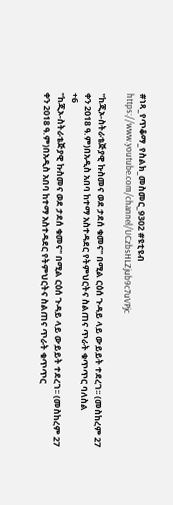#ነጻ_የጥቆማ_የስልክ_መስመር_9302 #ዩቲዩብ https://www.youtube.com/channel/UCzbsHLZjub9c7uVPjc

"ከጂኦ-ስትራቴጅያዊ ኩስመና ወደ ታደሰ ቁመና" በሚል ርዕሰ ጉዳይ ላይ ውይይት ተደረገ፡፡ (መስከረም 27 ቀን 2018 ዓ.ም)በአዲስ አበባ ከተማ አስተዳደር የትምህርትና ስልጠና ጥራት ቁጥጥር ባለስል
+6
"ከጂኦ-ስትራቴጅያዊ ኩስመና ወደ ታደሰ ቁመና" በሚል ርዕሰ ጉዳይ ላይ ውይይት ተደረገ፡፡ (መስከረም 27 ቀን 2018 ዓ.ም)በአዲስ አበባ ከተማ አስተዳደር የትምህርትና ስልጠና ጥራት ቁጥጥር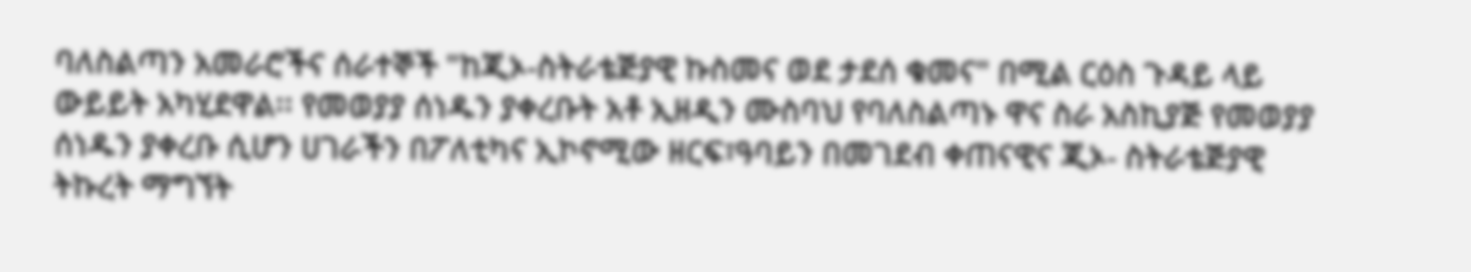ባለስልጣን አመራሮችና ሰራተኞች "ከጂኦ-ስትራቴጅያዊ ኩስመና ወደ ታደሰ ቁመና" በሚል ርዕስ ጉዳይ ላይ ውይይት አካሂደዋል፡፡ የመወያያ ሰነዱን ያቀረቡት አቶ ኢዘዲን ሙስባህ የባለስልጣኑ ዋና ስራ አስኪያጅ የመወያያ ሰነዱን ያቀረቡ ሲሆን ሀገራችን በፖለቲካና ኢኮኖሚው ዘርፍ፣ዓባይን በመገደብ ቀጠናዊና ጂኦ- ስትራቴጅያዊ ትኩረት ማግኘት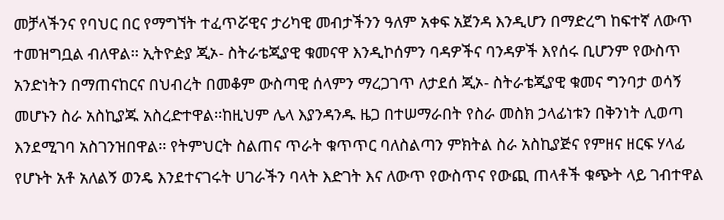መቻላችንና የባህር በር የማግኘት ተፈጥሯዊና ታሪካዊ መብታችንን ዓለም አቀፍ አጀንዳ እንዲሆን በማድረግ ከፍተኛ ለውጥ ተመዝግቧል ብለዋል፡፡ ኢትዮዽያ ጂኦ- ስትራቴጂያዊ ቁመናዋ እንዲኮሰምን ባዳዎችና ባንዳዎች እየሰሩ ቢሆንም የውስጥ አንድነትን በማጠናከርና በህብረት በመቆም ውስጣዊ ሰላምን ማረጋገጥ ለታደሰ ጂኦ- ስትራቴጂያዊ ቁመና ግንባታ ወሳኝ መሆኑን ስራ አስኪያጁ አስረድተዋል፡፡ከዚህም ሌላ እያንዳንዱ ዜጋ በተሠማራበት የስራ መስክ ኃላፊነቱን በቅንነት ሊወጣ እንደሚገባ አስገንዝበዋል፡፡ የትምህርት ስልጠና ጥራት ቁጥጥር ባለስልጣን ምክትል ስራ አስኪያጅና የምዘና ዘርፍ ሃላፊ የሆኑት አቶ አለልኝ ወንዴ እንደተናገሩት ሀገራችን ባላት እድገት እና ለውጥ የውስጥና የውጪ ጠላቶች ቁጭት ላይ ገብተዋል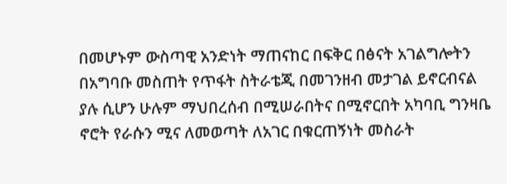በመሆኑም ውስጣዊ አንድነት ማጠናከር በፍቅር በፅናት አገልግሎትን በአግባቡ መስጠት የጥፋት ስትራቴጂ በመገንዘብ መታገል ይኖርብናል ያሉ ሲሆን ሁሉም ማህበረሰብ በሚሠራበትና በሚኖርበት አካባቢ ግንዛቤ ኖሮት የራሱን ሚና ለመወጣት ለአገር በቁርጠኝነት መስራት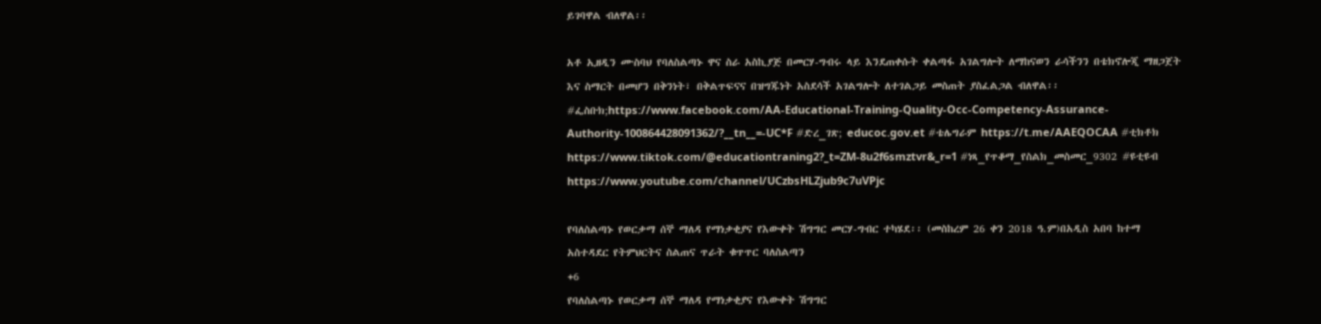ይገባዋል ብለዋል፡፡

አቶ ኢዘዲን ሙስባህ የባለስልጣኑ ዋና ስራ አስኪያጅ በመርሃ-ግብሩ ላይ እንደጠቀሱት ቀልጣፋ አገልግሎት ለማከናወን ራሳችንን በቴክኖሎጂ ማዘጋጀት እና ስማርት በመሆን በቅንነት፣ በቅልጥፍናና በዝግጁነት አስደሳች አገልግሎት ለተገልጋይ መስጠት ያስፈልጋል ብለዋል፡፡ #ፌስቡክ;https://www.facebook.com/AA-Educational-Training-Quality-Occ-Competency-Assurance-Authority-100864428091362/?__tn__=-UC*F #ድረ_ገጽ; educoc.gov.et #ቴሌግራም https://t.me/AAEQOCAA #ቲክቶክ https://www.tiktok.com/@educationtraning2?_t=ZM-8u2f6smztvr&_r=1 #ነጻ_የጥቆማ_የስልክ_መስመር_9302 #ዩቲዩብ https://www.youtube.com/channel/UCzbsHLZjub9c7uVPjc

የባለስልጣኑ የወርቃማ ሰኞ ማለዳ የማነቃቂያና የእውቀት ሽግግር መርሃ-ግብር ተካሄደ፡፡ (መስከረም 26 ቀን 2018 ዓ.ም)በአዲስ አበባ ከተማ አስተዳደር የትምህርትና ስልጠና ጥራት ቁጥጥር ባለስልጣን
+6
የባለስልጣኑ የወርቃማ ሰኞ ማለዳ የማነቃቂያና የእውቀት ሽግግር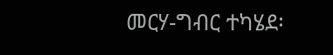መርሃ-ግብር ተካሄደ፡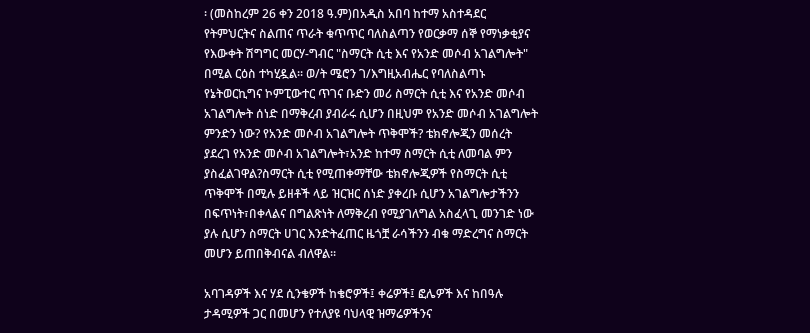፡ (መስከረም 26 ቀን 2018 ዓ.ም)በአዲስ አበባ ከተማ አስተዳደር የትምህርትና ስልጠና ጥራት ቁጥጥር ባለስልጣን የወርቃማ ሰኞ የማነቃቂያና የእውቀት ሽግግር መርሃ-ግብር "ስማርት ሲቲ እና የአንድ መሶብ አገልግሎት" በሚል ርዕስ ተካሂዷል፡፡ ወ/ት ሜሮን ገ/እግዚአብሔር የባለስልጣኑ የኔትወርኪግና ኮምፒውተር ጥገና ቡድን መሪ ስማርት ሲቲ እና የአንድ መሶብ አገልግሎት ሰነድ በማቅረብ ያብራሩ ሲሆን በዚህም የአንድ መሶብ አገልግሎት ምንድን ነው? የአንድ መሶብ አገልግሎት ጥቅሞች? ቴክኖሎጂን መሰረት ያደረገ የአንድ መሶብ አገልግሎት፣አንድ ከተማ ስማርት ሲቲ ለመባል ምን ያስፈልገዋል?ስማርት ሲቲ የሚጠቀማቸው ቴክኖሎጂዎች የስማርት ሲቲ ጥቅሞች በሚሉ ይዘቶች ላይ ዝርዝር ሰነድ ያቀረቡ ሲሆን አገልግሎታችንን በፍጥነት፣በቀላልና በግልጽነት ለማቅረብ የሚያገለግል አስፈላጊ መንገድ ነው ያሉ ሲሆን ስማርት ሀገር እንድትፈጠር ዜጎቿ ራሳችንን ብቁ ማድረግና ስማርት መሆን ይጠበቅብናል ብለዋል፡፡

አባገዳዎች እና ሃደ ሲንቄዎች ከቄሮዎች፤ ቀሬዎች፤ ፎሌዎች እና ከበዓሉ ታዳሚዎች ጋር በመሆን የተለያዩ ባህላዊ ዝማሬዎችንና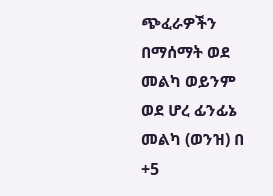ጭፈራዎችን በማሰማት ወደ መልካ ወይንም ወደ ሆረ ፊንፊኔ መልካ (ወንዝ) በ
+5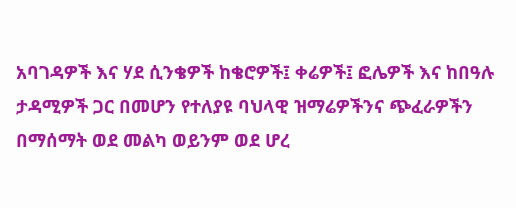አባገዳዎች እና ሃደ ሲንቄዎች ከቄሮዎች፤ ቀሬዎች፤ ፎሌዎች እና ከበዓሉ ታዳሚዎች ጋር በመሆን የተለያዩ ባህላዊ ዝማሬዎችንና ጭፈራዎችን በማሰማት ወደ መልካ ወይንም ወደ ሆረ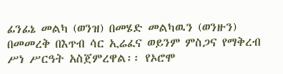ፊንፊኔ መልካ (ወንዝ) በመሄድ መልካዉን (ወንዙን) በመመረቅ በእጥብ ሳር ኢሬፈና ወይንም ምስጋና የማቅረብ ሥነ ሥርዓት አስጀምረዋል፡፡ የኦሮሞ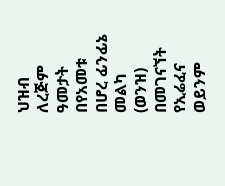ህዝብ ለረጅም ዓመታት በየአመቱ በሆረ ፊንፊኔ መልካ (ወንዝ) በመገናኘት የኢሬፈና ወይንም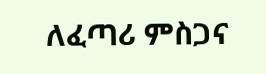ለፈጣሪ ምስጋና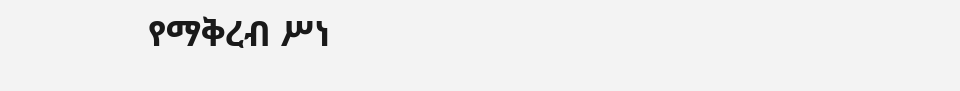የማቅረብ ሥነ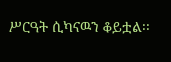ሥርዓት ሲካናዉን ቆይቷል፡፡